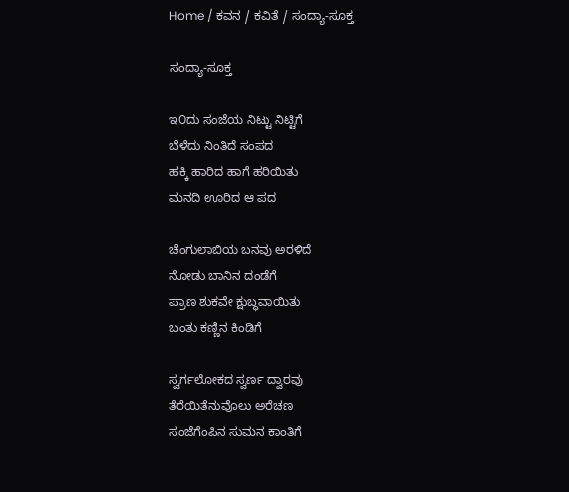Home / ಕವನ / ಕವಿತೆ / ಸಂದ್ಯಾ-ಸೂಕ್ತ

ಸಂದ್ಯಾ-ಸೂಕ್ತ

ಇ೦ದು ಸಂಜೆಯ ನಿಟ್ಟು ನಿಟ್ಟಿಗೆ
ಬೆಳೆದು ನಿಂತಿದೆ ಸಂಪದ
ಹಕ್ಕಿ ಹಾರಿದ ಹಾಗೆ ಹರಿಯಿತು
ಮನದಿ ಊರಿದ ಆ ಪದ

ಚೆಂಗುಲಾಬಿಯ ಬನವು ಅರಳಿದೆ
ನೋಡು ಬಾನಿನ ದಂಡೆಗೆ
ಪ್ರಾಣ ಶುಕವೇ ಕ್ಷುಬ್ಧವಾಯಿತು
ಬಂತು ಕಣ್ಣಿನ ಕಿಂಡಿಗೆ

ಸ್ವರ್ಗಲೋಕದ ಸ್ವರ್ಣ ದ್ವಾರವು
ತೆರೆಯಿತೆನುವೊಲು ಅರೆಚಣ
ಸಂಜೆಗೆಂಪಿನ ಸುಮನ ಕಾಂತಿಗೆ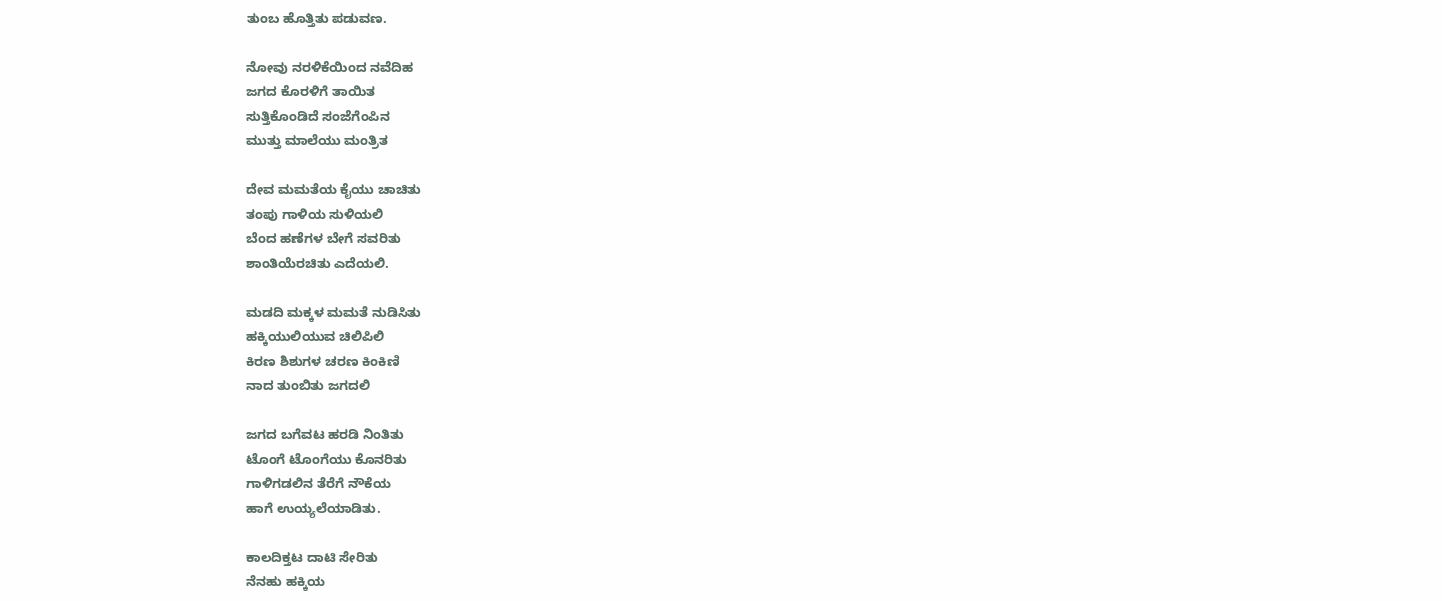ತುಂಬ ಹೊತ್ತಿತು ಪಡುವಣ.

ನೋವು ನರಳಿಕೆಯಿಂದ ನವೆದಿಹ
ಜಗದ ಕೊರಳಿಗೆ ತಾಯಿತ
ಸುತ್ತಿಕೊಂಡಿದೆ ಸಂಜೆಗೆಂಪಿನ
ಮುತ್ತು ಮಾಲೆಯು ಮಂತ್ರಿತ

ದೇವ ಮಮತೆಯ ಕೈಯು ಚಾಚಿತು
ತಂಪು ಗಾಳಿಯ ಸುಳಿಯಲಿ
ಬೆಂದ ಹಣೆಗಳ ಬೇಗೆ ಸವರಿತು
ಶಾಂತಿಯೆರಚಿತು ಎದೆಯಲಿ.

ಮಡದಿ ಮಕ್ಕಳ ಮಮತೆ ನುಡಿಸಿತು
ಹಕ್ಕಿಯುಲಿಯುವ ಚಿಲಿಪಿಲಿ
ಕಿರಣ ಶಿಶುಗಳ ಚರಣ ಕಿಂಕಿಣಿ
ನಾದ ತುಂಬಿತು ಜಗದಲಿ

ಜಗದ ಬಗೆವಟ ಹರಡಿ ನಿಂತಿತು
ಟೊಂಗೆ ಟೊಂಗೆಯು ಕೊನರಿತು
ಗಾಳಿಗಡಲಿನ ತೆರೆಗೆ ನೌಕೆಯ
ಹಾಗೆ ಉಯ್ಯಲೆಯಾಡಿತು.

ಕಾಲದಿಕ್ತಟ ದಾಟಿ ಸೇರಿತು
ನೆನಹು ಹಕ್ಕಿಯ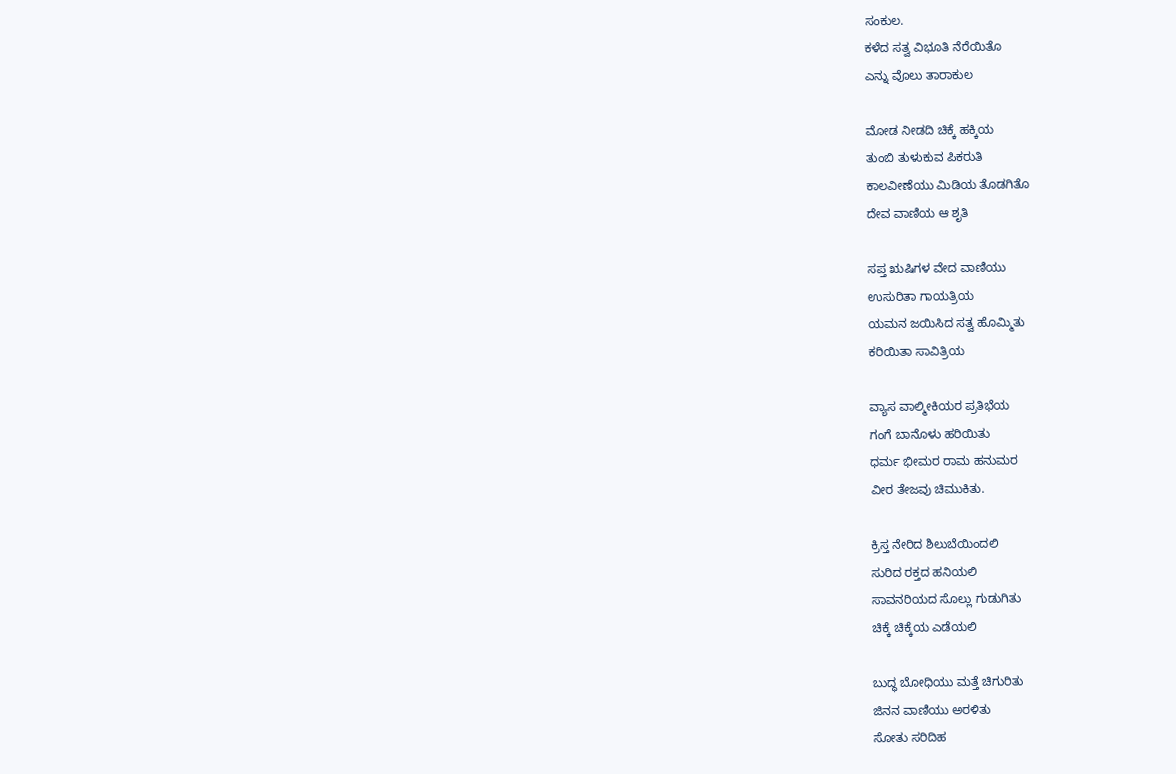ಸಂಕುಲ.
ಕಳೆದ ಸತ್ವ ವಿಭೂತಿ ನೆರೆಯಿತೊ
ಎನ್ನು ವೊಲು ತಾರಾಕುಲ

ಮೋಡ ನೀಡದಿ ಚಿಕ್ಕೆ ಹಕ್ಕಿಯ
ತುಂಬಿ ತುಳುಕುವ ಪಿಕರುತಿ
ಕಾಲವೀಣೆಯು ಮಿಡಿಯ ತೊಡಗಿತೊ
ದೇವ ವಾಣಿಯ ಆ ಶೃತಿ

ಸಪ್ತ ಋಷಿಗಳ ವೇದ ವಾಣಿಯು
ಉಸುರಿತಾ ಗಾಯತ್ರಿಯ
ಯಮನ ಜಯಿಸಿದ ಸತ್ವ ಹೊಮ್ಮಿತು
ಕರಿಯಿತಾ ಸಾವಿತ್ರಿಯ

ವ್ಯಾಸ ವಾಲ್ಮೀಕಿಯರ ಪ್ರತಿಭೆಯ
ಗಂಗೆ ಬಾನೊಳು ಹರಿಯಿತು
ಧರ್ಮ ಭೀಮರ ರಾಮ ಹನುಮರ
ವೀರ ತೇಜವು ಚಿಮುಕಿತು.

ಕ್ರಿಸ್ತ ನೇರಿದ ಶಿಲುಬೆಯಿಂದಲಿ
ಸುರಿದ ರಕ್ತದ ಹನಿಯಲಿ
ಸಾವನರಿಯದ ಸೊಲ್ಲು ಗುಡುಗಿತು
ಚಿಕ್ಕೆ ಚಿಕ್ಕೆಯ ಎಡೆಯಲಿ

ಬುದ್ಧ ಬೋಧಿಯು ಮತ್ತೆ ಚಿಗುರಿತು
ಜಿನನ ವಾಣಿಯು ಅರಳಿತು
ಸೋತು ಸರಿದಿಹ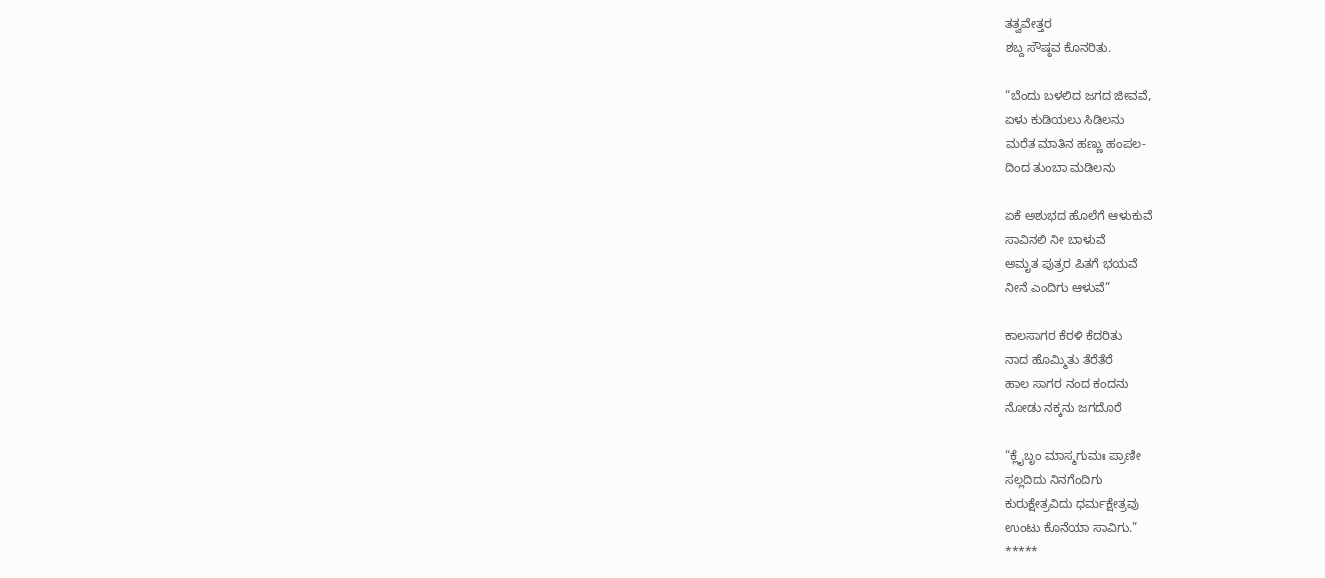ತತ್ವವೇತ್ತರ
ಶಬ್ದ ಸೌಷ್ಠವ ಕೊನರಿತು.

“ಬೆಂದು ಬಳಲಿದ ಜಗದ ಜೀವವೆ,
ಏಳು ಕುಡಿಯಲು ಸಿಡಿಲನು
ಮರೆತ ಮಾತಿನ ಹಣ್ಣು ಹಂಪಲ-
ದಿಂದ ತುಂಬಾ ಮಡಿಲನು

ಏಕೆ ಅಶುಭದ ಹೊಲೆಗೆ ಆಳುಕುವೆ
ಸಾವಿನಲಿ ನೀ ಬಾಳುವೆ
ಅಮೃತ ಪುತ್ರರ ಪಿತಗೆ ಭಯವೆ
ನೀನೆ ಎಂದಿಗು ಆಳುವೆ”

ಕಾಲಸಾಗರ ಕೆರಳಿ ಕೆದರಿತು
ನಾದ ಹೊಮ್ಮಿತು ತೆರೆತೆರೆ
ಹಾಲ ಸಾಗರ ನಂದ ಕಂದನು
ನೋಡು ನಕ್ಕನು ಜಗದೊರೆ

“ಕ್ಲೈಬೃಂ ಮಾಸ್ಮಗುಮಃ ಪ್ರಾಣೀ
ಸಲ್ಲದಿದು ನಿನಗೆಂದಿಗು
ಕುರುಕ್ಷೇತ್ರವಿದು ಧರ್ಮಕ್ಷೇತ್ರವು
ಉಂಟು ಕೊನೆಯಾ ಸಾವಿಗು.”
*****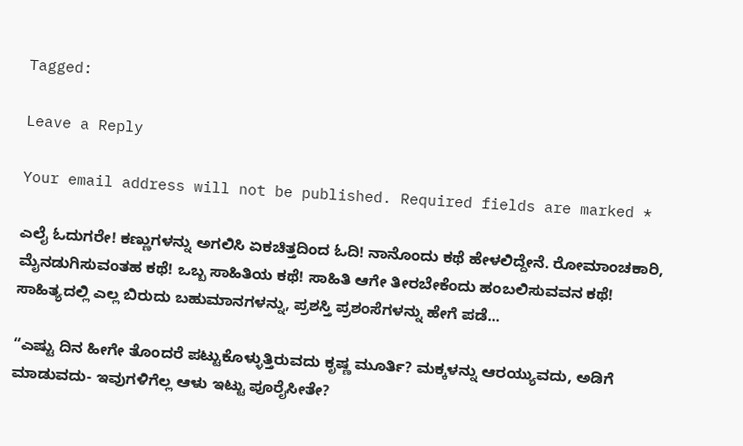Tagged:

Leave a Reply

Your email address will not be published. Required fields are marked *

ಎಲೈ ಓದುಗರೇ! ಕಣ್ಣುಗಳನ್ನು ಅಗಲಿಸಿ ಏಕಚಿತ್ತದಿಂದ ಓದಿ! ನಾನೊಂದು ಕಥೆ ಹೇಳಲಿದ್ದೇನೆ. ರೋಮಾಂಚಕಾರಿ, ಮೈನಡುಗಿಸುವಂತಹ ಕಥೆ! ಒಬ್ಬ ಸಾಹಿತಿಯ ಕಥೆ! ಸಾಹಿತಿ ಆಗೇ ತೀರಬೇಕೆಂದು ಹಂಬಲಿಸುವವನ ಕಥೆ! ಸಾಹಿತ್ಯದಲ್ಲಿ ಎಲ್ಲ ಬಿರುದು ಬಹುಮಾನಗಳನ್ನು, ಪ್ರಶಸ್ತಿ ಪ್ರಶಂಸೆಗಳನ್ನು ಹೇಗೆ ಪಡೆ...

“ಎಷ್ಟು ದಿನ ಹೀಗೇ ತೊಂದರೆ ಪಟ್ಟುಕೊಳ್ಳುತ್ತಿರುವದು ಕೃಷ್ಣ ಮೂರ್ತಿ? ಮಕ್ಕಳನ್ನು ಆರಯ್ಯುವದು, ಅಡಿಗೆ ಮಾಡುವದು- ಇವುಗಳಿಗೆಲ್ಲ ಆಳು ಇಟ್ಟು ಪೂರೈಸೀತೇ?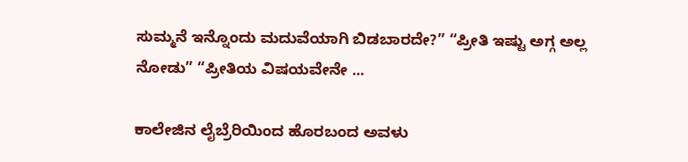ಸುಮ್ಮನೆ ಇನ್ನೊಂದು ಮದುವೆಯಾಗಿ ಬಿಡಬಾರದೇ?” “ಪ್ರೀತಿ ಇಷ್ಟು ಅಗ್ಗ ಅಲ್ಲ ನೋಡು” “ಪ್ರೀತಿಯ ವಿಷಯವೇನೇ ...

ಕಾಲೇಜಿನ ಲೈಬ್ರೆರಿಯಿಂದ ಹೊರಬಂದ ಅವಳು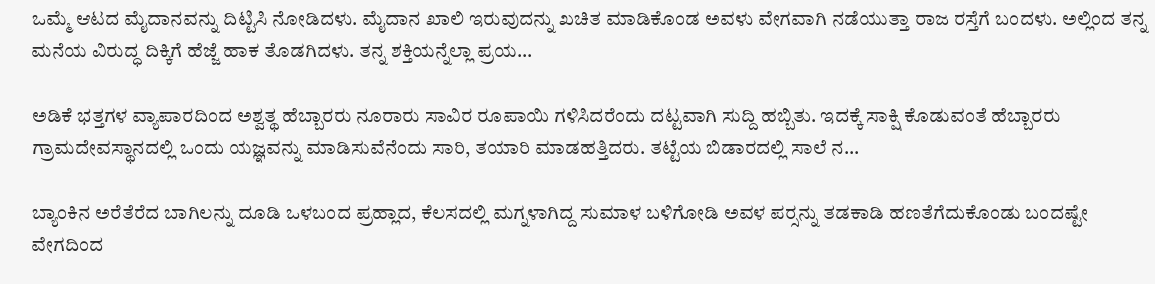ಒಮ್ಮೆ ಆಟದ ಮೈದಾನವನ್ನು ದಿಟ್ಟಿಸಿ ನೋಡಿದಳು. ಮೈದಾನ ಖಾಲಿ ಇರುವುದನ್ನು ಖಚಿತ ಮಾಡಿಕೊಂಡ ಅವಳು ವೇಗವಾಗಿ ನಡೆಯುತ್ತಾ ರಾಜ ರಸ್ತೆಗೆ ಬಂದಳು. ಅಲ್ಲಿಂದ ತನ್ನ ಮನೆಯ ವಿರುದ್ಧ ದಿಕ್ಕಿಗೆ ಹೆಜ್ಜೆ ಹಾಕ ತೊಡಗಿದಳು. ತನ್ನ ಶಕ್ತಿಯನ್ನೆಲ್ಲಾ ಪ್ರಯ...

ಅಡಿಕೆ ಭತ್ತಗಳ ವ್ಯಾಪಾರದಿಂದ ಅಶ್ವತ್ಥ ಹೆಬ್ಬಾರರು ನೂರಾರು ಸಾವಿರ ರೂಪಾಯಿ ಗಳಿಸಿದರೆಂದು ದಟ್ಟವಾಗಿ ಸುದ್ದಿ ಹಬ್ಬಿತು. ಇದಕ್ಕೆ ಸಾಕ್ಷಿ ಕೊಡುವಂತೆ ಹೆಬ್ಬಾರರು ಗ್ರಾಮದೇವಸ್ಥಾನದಲ್ಲಿ ಒಂದು ಯಜ್ಞವನ್ನು ಮಾಡಿಸುವೆನೆಂದು ಸಾರಿ, ತಯಾರಿ ಮಾಡಹತ್ತಿದರು. ತಟ್ಟೆಯ ಬಿಡಾರದಲ್ಲಿ ಸಾಲೆ ನ...

ಬ್ಯಾಂಕಿನ ಅರೆತೆರೆದ ಬಾಗಿಲನ್ನು ದೂಡಿ ಒಳಬಂದ ಪ್ರಹ್ಲಾದ, ಕೆಲಸದಲ್ಲಿ ಮಗ್ನಳಾಗಿದ್ದ ಸುಮಾಳ ಬಳಿಗೋಡಿ ಅವಳ ಪರ್‍ಸನ್ನು ತಡಕಾಡಿ ಹಣತೆಗೆದುಕೊಂಡು ಬಂದಷ್ಟೇ ವೇಗದಿಂದ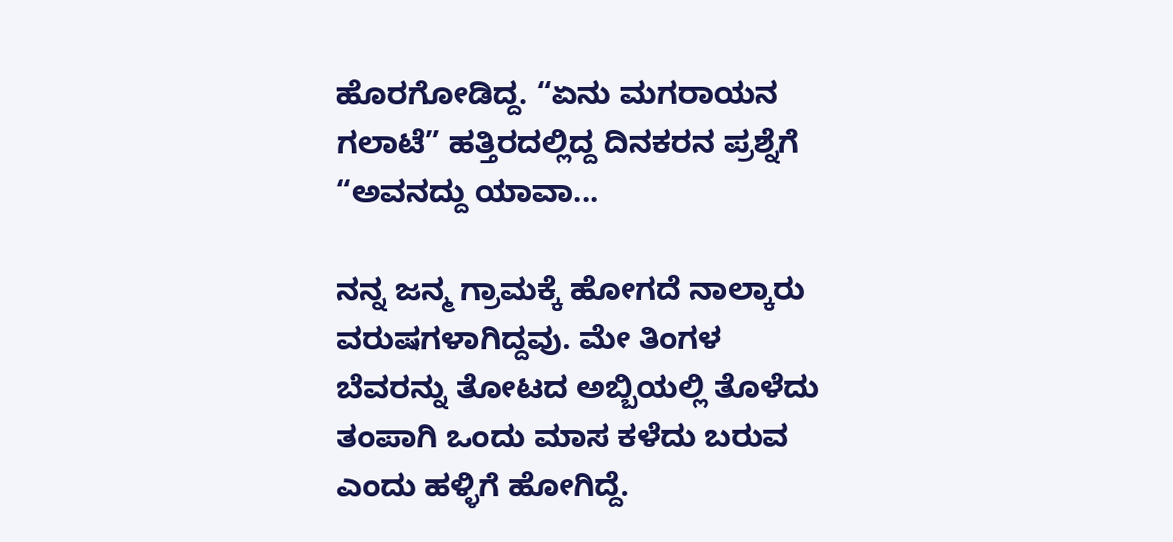ಹೊರಗೋಡಿದ್ದ. “ಏನು ಮಗರಾಯನ ಗಲಾಟೆ” ಹತ್ತಿರದಲ್ಲಿದ್ದ ದಿನಕರನ ಪ್ರಶ್ನೆಗೆ “ಅವನದ್ದು ಯಾವಾ...

ನನ್ನ ಜನ್ಮ ಗ್ರಾಮಕ್ಕೆ ಹೋಗದೆ ನಾಲ್ಕಾರು ವರುಷಗಳಾಗಿದ್ದವು. ಮೇ ತಿಂಗಳ ಬೆವರನ್ನು ತೋಟದ ಅಬ್ಬಿಯಲ್ಲಿ ತೊಳೆದು ತಂಪಾಗಿ ಒಂದು ಮಾಸ ಕಳೆದು ಬರುವ ಎಂದು ಹಳ್ಳಿಗೆ ಹೋಗಿದ್ದೆ.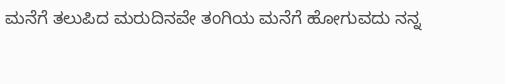ಮನೆಗೆ ತಲುಪಿದ ಮರುದಿನವೇ ತಂಗಿಯ ಮನೆಗೆ ಹೋಗುವದು ನನ್ನ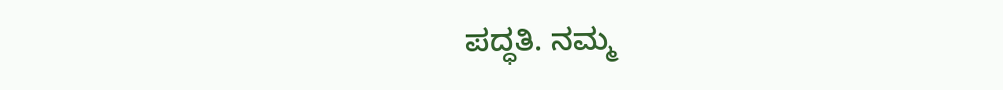ಪದ್ಧತಿ. ನಮ್ಮ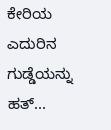ಕೇರಿಯ ಎದುರಿನ ಗುಡ್ಡೆಯನ್ನು ಹತ್...